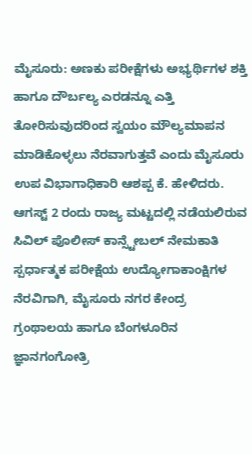ಮೈಸೂರು: ಅಣಕು ಪರೀಕ್ಷೆಗಳು ಅಭ್ಯರ್ಥಿಗಳ ಶಕ್ತಿ ಹಾಗೂ ದೌರ್ಬಲ್ಯ ಎರಡನ್ನೂ ಎತ್ತಿ ತೋರಿಸುವುದರಿಂದ ಸ್ವಯಂ ಮೌಲ್ಯಮಾಪನ ಮಾಡಿಕೊಳ್ಳಲು ನೆರವಾಗುತ್ತವೆ ಎಂದು ಮೈಸೂರು ಉಪ ವಿಭಾಗಾಧಿಕಾರಿ ಆಶಪ್ಪ ಕೆ. ಹೇಳಿದರು.
ಆಗಸ್ಟ್ 2 ರಂದು ರಾಜ್ಯ ಮಟ್ಟದಲ್ಲಿ ನಡೆಯಲಿರುವ ಸಿವಿಲ್ ಪೊಲೀಸ್ ಕಾನ್ಸ್ಟೇಬಲ್ ನೇಮಕಾತಿ ಸ್ಪರ್ಧಾತ್ಮಕ ಪರೀಕ್ಷೆಯ ಉದ್ಯೋಗಾಕಾಂಕ್ಷಿಗಳ ನೆರವಿಗಾಗಿ, ಮೈಸೂರು ನಗರ ಕೇಂದ್ರ ಗ್ರಂಥಾಲಯ ಹಾಗೂ ಬೆಂಗಳೂರಿನ ಜ್ಞಾನಗಂಗೋತ್ರಿ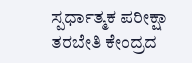ಸ್ಪರ್ಧಾತ್ಮಕ ಪರೀಕ್ಷಾ ತರಬೇತಿ ಕೇಂದ್ರದ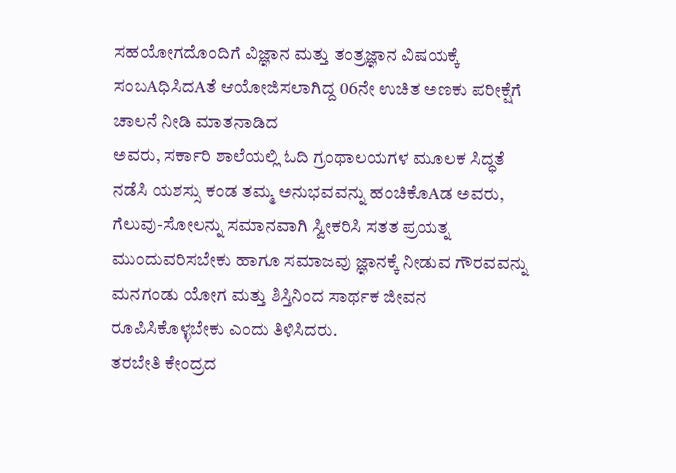ಸಹಯೋಗದೊಂದಿಗೆ ವಿಜ್ಞಾನ ಮತ್ತು ತಂತ್ರಜ್ಞಾನ ವಿಷಯಕ್ಕೆ ಸಂಬAಧಿಸಿದAತೆ ಆಯೋಜಿಸಲಾಗಿದ್ದ 06ನೇ ಉಚಿತ ಅಣಕು ಪರೀಕ್ಷೆಗೆ ಚಾಲನೆ ನೀಡಿ ಮಾತನಾಡಿದ
ಅವರು, ಸರ್ಕಾರಿ ಶಾಲೆಯಲ್ಲಿ ಓದಿ ಗ್ರಂಥಾಲಯಗಳ ಮೂಲಕ ಸಿದ್ಧತೆ ನಡೆಸಿ ಯಶಸ್ಸು ಕಂಡ ತಮ್ಮ ಅನುಭವವನ್ನು ಹಂಚಿಕೊAಡ ಅವರು, ಗೆಲುವು-ಸೋಲನ್ನು ಸಮಾನವಾಗಿ ಸ್ವೀಕರಿಸಿ ಸತತ ಪ್ರಯತ್ನ ಮುಂದುವರಿಸಬೇಕು ಹಾಗೂ ಸಮಾಜವು ಜ್ಞಾನಕ್ಕೆ ನೀಡುವ ಗೌರವವನ್ನು ಮನಗಂಡು ಯೋಗ ಮತ್ತು ಶಿಸ್ತಿನಿಂದ ಸಾರ್ಥಕ ಜೀವನ ರೂಪಿಸಿಕೊಳ್ಳಬೇಕು ಎಂದು ತಿಳಿಸಿದರು.
ತರಬೇತಿ ಕೇಂದ್ರದ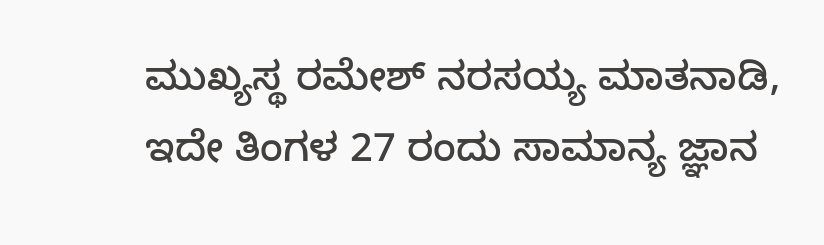ಮುಖ್ಯಸ್ಥ ರಮೇಶ್ ನರಸಯ್ಯ ಮಾತನಾಡಿ, ಇದೇ ತಿಂಗಳ 27 ರಂದು ಸಾಮಾನ್ಯ ಜ್ಞಾನ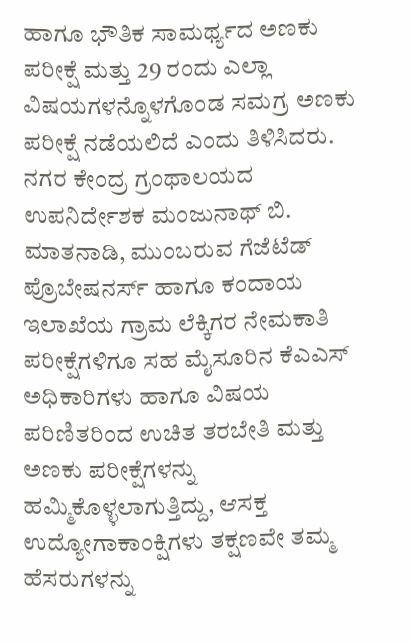ಹಾಗೂ ಭೌತಿಕ ಸಾಮರ್ಥ್ಯದ ಅಣಕು ಪರೀಕ್ಷೆ ಮತ್ತು 29 ರಂದು ಎಲ್ಲಾ ವಿಷಯಗಳನ್ನೊಳಗೊಂಡ ಸಮಗ್ರ ಅಣಕು ಪರೀಕ್ಷೆ ನಡೆಯಲಿದೆ ಎಂದು ತಿಳಿಸಿದರು.
ನಗರ ಕೇಂದ್ರ ಗ್ರಂಥಾಲಯದ ಉಪನಿರ್ದೇಶಕ ಮಂಜುನಾಥ್ ಬಿ. ಮಾತನಾಡಿ, ಮುಂಬರುವ ಗೆಜೆಟೆಡ್ ಪ್ರೊಬೇಷನರ್ಸ್ ಹಾಗೂ ಕಂದಾಯ ಇಲಾಖೆಯ ಗ್ರಾಮ ಲೆಕ್ಕಿಗರ ನೇಮಕಾತಿ ಪರೀಕ್ಷೆಗಳಿಗೂ ಸಹ ಮೈಸೂರಿನ ಕೆಎಎಸ್ ಅಧಿಕಾರಿಗಳು ಹಾಗೂ ವಿಷಯ ಪರಿಣಿತರಿಂದ ಉಚಿತ ತರಬೇತಿ ಮತ್ತು ಅಣಕು ಪರೀಕ್ಷೆಗಳನ್ನು ಹಮ್ಮಿಕೊಳ್ಳಲಾಗುತ್ತಿದ್ದು, ಆಸಕ್ತ ಉದ್ಯೋಗಾಕಾಂಕ್ಷಿಗಳು ತಕ್ಷಣವೇ ತಮ್ಮ ಹೆಸರುಗಳನ್ನು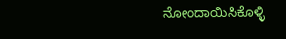ನೋಂದಾಯಿಸಿಕೊಳ್ಳಿ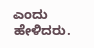ಎಂದು ಹೇಳಿದರು.